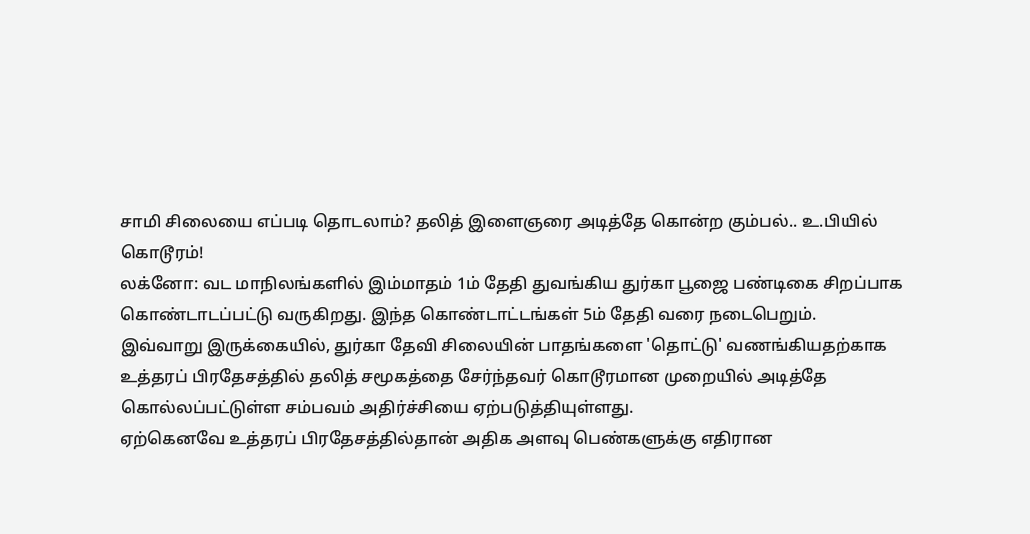சாமி சிலையை எப்படி தொடலாம்? தலித் இளைஞரை அடித்தே கொன்ற கும்பல்.. உ.பியில் கொடூரம்!
லக்னோ: வட மாநிலங்களில் இம்மாதம் 1ம் தேதி துவங்கிய துர்கா பூஜை பண்டிகை சிறப்பாக கொண்டாடப்பட்டு வருகிறது. இந்த கொண்டாட்டங்கள் 5ம் தேதி வரை நடைபெறும்.
இவ்வாறு இருக்கையில், துர்கா தேவி சிலையின் பாதங்களை 'தொட்டு' வணங்கியதற்காக உத்தரப் பிரதேசத்தில் தலித் சமூகத்தை சேர்ந்தவர் கொடூரமான முறையில் அடித்தே கொல்லப்பட்டுள்ள சம்பவம் அதிர்ச்சியை ஏற்படுத்தியுள்ளது.
ஏற்கெனவே உத்தரப் பிரதேசத்தில்தான் அதிக அளவு பெண்களுக்கு எதிரான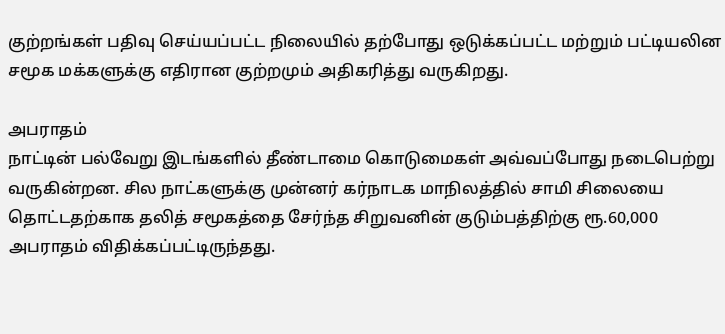குற்றங்கள் பதிவு செய்யப்பட்ட நிலையில் தற்போது ஒடுக்கப்பட்ட மற்றும் பட்டியலின சமூக மக்களுக்கு எதிரான குற்றமும் அதிகரித்து வருகிறது.

அபராதம்
நாட்டின் பல்வேறு இடங்களில் தீண்டாமை கொடுமைகள் அவ்வப்போது நடைபெற்று வருகின்றன. சில நாட்களுக்கு முன்னர் கர்நாடக மாநிலத்தில் சாமி சிலையை தொட்டதற்காக தலித் சமூகத்தை சேர்ந்த சிறுவனின் குடும்பத்திற்கு ரூ.60,000 அபராதம் விதிக்கப்பட்டிருந்தது.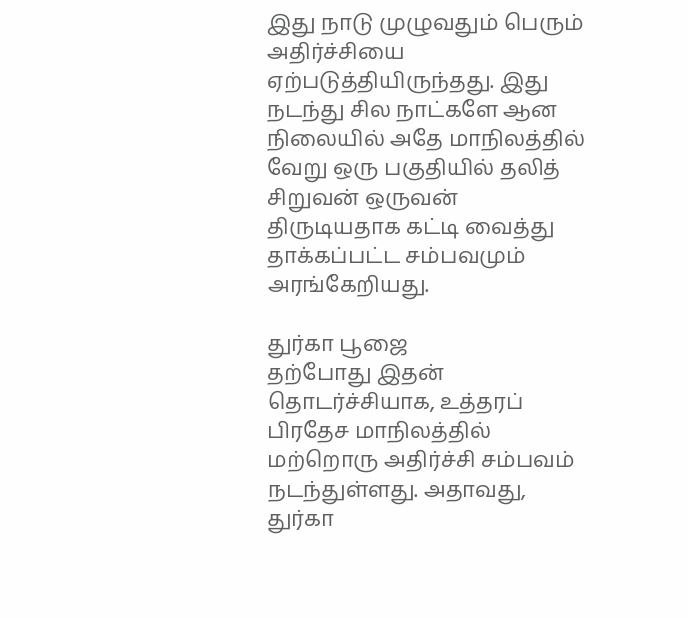இது நாடு முழுவதும் பெரும் அதிர்ச்சியை ஏற்படுத்தியிருந்தது. இது நடந்து சில நாட்களே ஆன நிலையில் அதே மாநிலத்தில் வேறு ஒரு பகுதியில் தலித் சிறுவன் ஒருவன் திருடியதாக கட்டி வைத்து தாக்கப்பட்ட சம்பவமும் அரங்கேறியது.

துர்கா பூஜை
தற்போது இதன் தொடர்ச்சியாக, உத்தரப் பிரதேச மாநிலத்தில் மற்றொரு அதிர்ச்சி சம்பவம் நடந்துள்ளது. அதாவது, துர்கா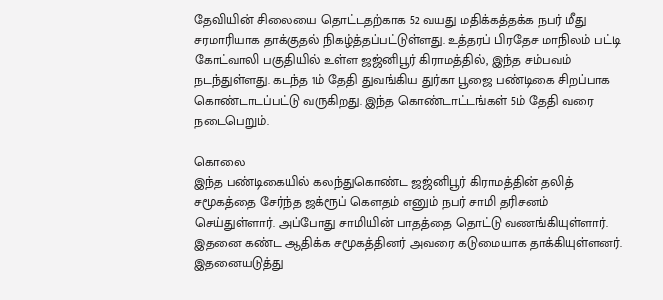தேவியின் சிலையை தொட்டதற்காக 52 வயது மதிக்கத்தக்க நபர் மீது சரமாரியாக தாக்குதல் நிகழ்த்தப்பட்டுள்ளது. உத்தரப் பிரதேச மாநிலம் பட்டி கோட்வாலி பகுதியில் உள்ள ஜஜ்னிபூர் கிராமத்தில், இந்த சம்பவம் நடந்துள்ளது. கடந்த 1ம் தேதி துவங்கிய துர்கா பூஜை பண்டிகை சிறப்பாக கொண்டாடப்பட்டு வருகிறது. இந்த கொண்டாட்டங்கள் 5ம் தேதி வரை நடைபெறும்.

கொலை
இந்த பண்டிகையில் கலந்துகொண்ட ஜஜ்னிபூர் கிராமத்தின் தலித் சமூகத்தை சேர்ந்த ஜக்ரூப் கௌதம் எனும் நபர் சாமி தரிசனம் செய்துள்ளார். அப்போது சாமியின் பாதத்தை தொட்டு வணங்கியுள்ளார். இதனை கண்ட ஆதிக்க சமூகத்தினர் அவரை கடுமையாக தாக்கியுள்ளனர். இதனையடுத்து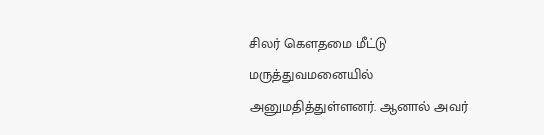சிலர் கௌதமை மீட்டு மருத்துவமனையில் அனுமதித்துள்ளனர். ஆனால் அவர்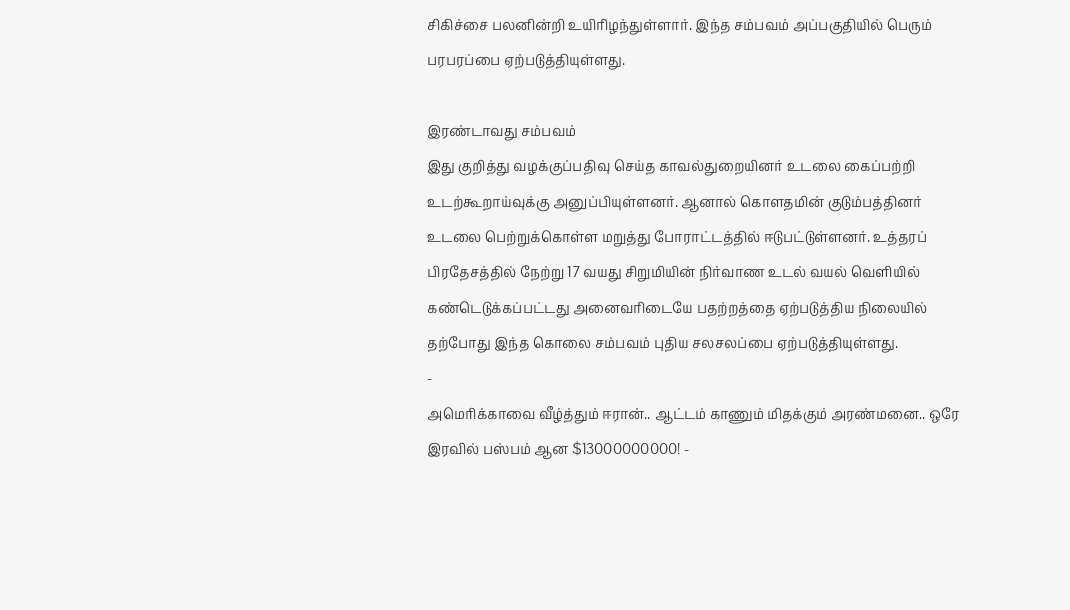சிகிச்சை பலனின்றி உயிரிழந்துள்ளார். இந்த சம்பவம் அப்பகுதியில் பெரும் பரபரப்பை ஏற்படுத்தியுள்ளது.

இரண்டாவது சம்பவம்
இது குறித்து வழக்குப்பதிவு செய்த காவல்துறையினர் உடலை கைப்பற்றி உடற்கூறாய்வுக்கு அனுப்பியுள்ளனர். ஆனால் கொளதமின் குடும்பத்தினர் உடலை பெற்றுக்கொள்ள மறுத்து போராட்டத்தில் ஈடுபட்டுள்ளனர். உத்தரப் பிரதேசத்தில் நேற்று 17 வயது சிறுமியின் நிர்வாண உடல் வயல் வெளியில் கண்டெடுக்கப்பட்டது அனைவரிடையே பதற்றத்தை ஏற்படுத்திய நிலையில் தற்போது இந்த கொலை சம்பவம் புதிய சலசலப்பை ஏற்படுத்தியுள்ளது.
-
அமெரிக்காவை வீழ்த்தும் ஈரான்.. ஆட்டம் காணும் மிதக்கும் அரண்மனை.. ஒரே இரவில் பஸ்பம் ஆன $13000000000! -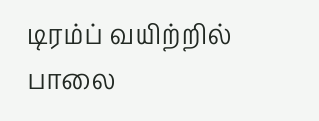டிரம்ப் வயிற்றில் பாலை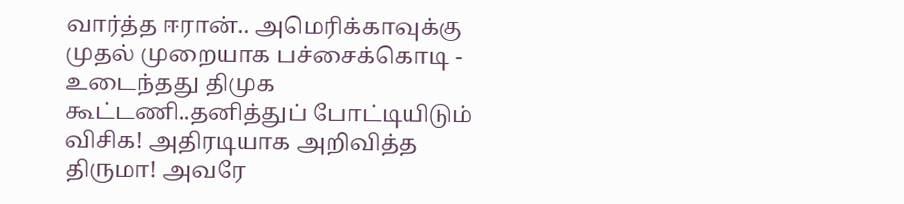வார்த்த ஈரான்.. அமெரிக்காவுக்கு முதல் முறையாக பச்சைக்கொடி -
உடைந்தது திமுக கூட்டணி..தனித்துப் போட்டியிடும் விசிக! அதிரடியாக அறிவித்த திருமா! அவரே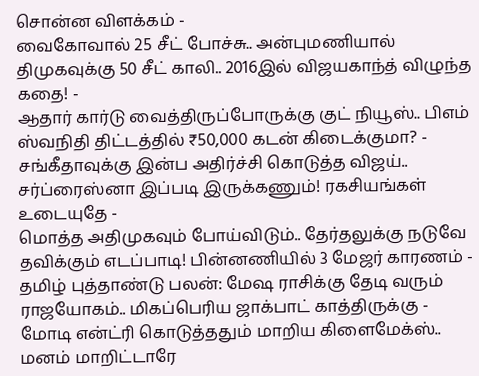சொன்ன விளக்கம் -
வைகோவால் 25 சீட் போச்சு.. அன்புமணியால் திமுகவுக்கு 50 சீட் காலி.. 2016இல் விஜயகாந்த் விழுந்த கதை! -
ஆதார் கார்டு வைத்திருப்போருக்கு குட் நியூஸ்.. பிஎம் ஸ்வநிதி திட்டத்தில் ₹50,000 கடன் கிடைக்குமா? -
சங்கீதாவுக்கு இன்ப அதிர்ச்சி கொடுத்த விஜய்.. சர்ப்ரைஸ்னா இப்படி இருக்கணும்! ரகசியங்கள் உடையுதே -
மொத்த அதிமுகவும் போய்விடும்.. தேர்தலுக்கு நடுவே தவிக்கும் எடப்பாடி! பின்னணியில் 3 மேஜர் காரணம் -
தமிழ் புத்தாண்டு பலன்: மேஷ ராசிக்கு தேடி வரும் ராஜயோகம்.. மிகப்பெரிய ஜாக்பாட் காத்திருக்கு -
மோடி என்ட்ரி கொடுத்ததும் மாறிய கிளைமேக்ஸ்.. மனம் மாறிட்டாரே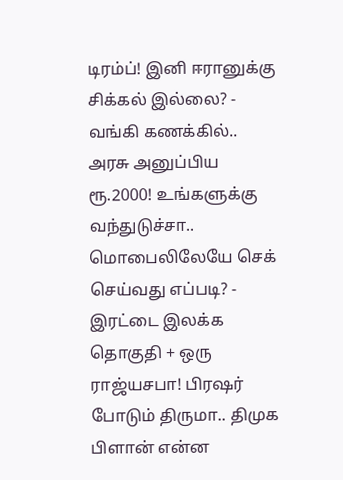டிரம்ப்! இனி ஈரானுக்கு சிக்கல் இல்லை? -
வங்கி கணக்கில்.. அரசு அனுப்பிய ரூ.2000! உங்களுக்கு வந்துடுச்சா.. மொபைலிலேயே செக் செய்வது எப்படி? -
இரட்டை இலக்க தொகுதி + ஒரு ராஜ்யசபா! பிரஷர் போடும் திருமா.. திமுக பிளான் என்ன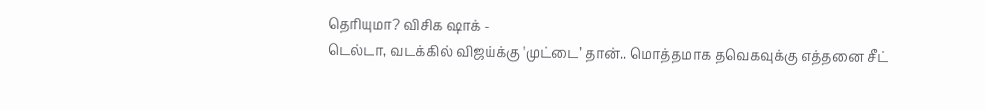தெரியுமா? விசிக ஷாக் -
டெல்டா, வடக்கில் விஜய்க்கு 'முட்டை’ தான்.. மொத்தமாக தவெகவுக்கு எத்தனை சீட்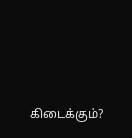கிடைக்கும்?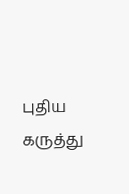புதிய கருத்து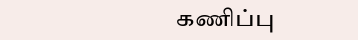கணிப்பு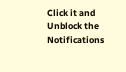Click it and Unblock the Notifications